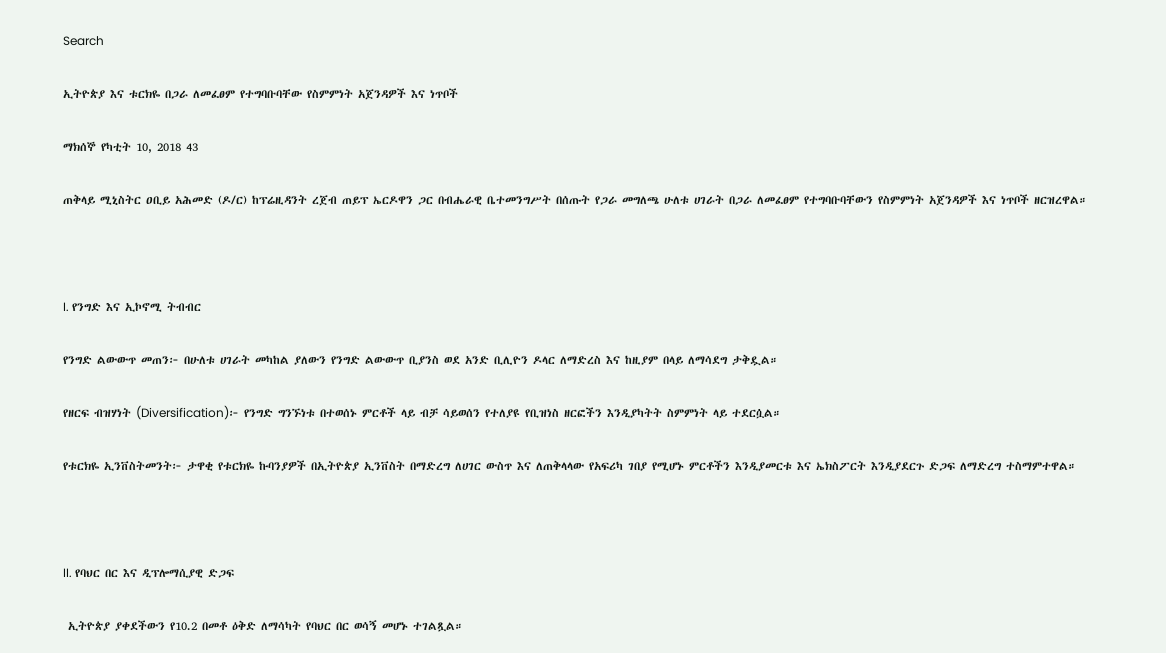Search

ኢትዮጵያ እና ቱርክዬ በጋራ ለመፈፀም የተግባቡባቸው የስምምነት አጀንዳዎች እና ነጥቦች

ማክሰኞ የካቲት 10, 2018 43

ጠቅላይ ሚኒስትር ዐቢይ አሕመድ (ዶ/ር) ከፕሬዚዳንት ረጀብ ጠይፕ ኤርዶዋን ጋር በብሔራዊ ቤተመንግሥት በሰጡት የጋራ መግለጫ ሁለቱ ሀገራት በጋራ ለመፈፀም የተግባቡባቸውን የስምምነት አጀንዳዎች እና ነጥቦች ዘርዝረዋል።



I. የንግድ እና ኢኮኖሚ ትብብር

የንግድ ልውውጥ መጠን፦ በሁለቱ ሀገራት መካከል ያለውን የንግድ ልውውጥ ቢያንስ ወደ አንድ ቢሊዮን ዶላር ለማድረስ እና ከዚያም በላይ ለማሳደግ ታቅዷል።

የዘርፍ ብዝሃነት (Diversification)፦ የንግድ ግንኙነቱ በተወሰኑ ምርቶች ላይ ብቻ ሳይወሰን የተለያዩ የቢዝነስ ዘርፎችን እንዲያካትት ስምምነት ላይ ተደርሷል።

የቱርክዬ ኢንቨስትመንት፦ ታዋቂ የቱርክዬ ኩባንያዎች በኢትዮጵያ ኢንቨስት በማድረግ ለሀገር ውስጥ እና ለጠቅላላው የአፍሪካ ገበያ የሚሆኑ ምርቶችን እንዲያመርቱ እና ኤክስፖርት እንዲያደርጉ ድጋፍ ለማድረግ ተስማምተዋል።



II. የባህር በር እና ዲፕሎማሲያዊ ድጋፍ

 ኢትዮጵያ ያቀደችውን የ10.2 በመቶ ዕቅድ ለማሳካት የባህር በር ወሳኝ መሆኑ ተገልጿል።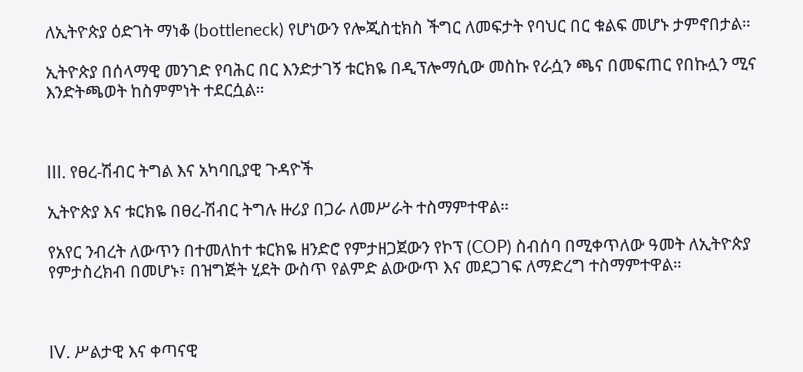ለኢትዮጵያ ዕድገት ማነቆ (bottleneck) የሆነውን የሎጂስቲክስ ችግር ለመፍታት የባህር በር ቁልፍ መሆኑ ታምኖበታል።

ኢትዮጵያ በሰላማዊ መንገድ የባሕር በር እንድታገኝ ቱርክዬ በዲፕሎማሲው መስኩ የራሷን ጫና በመፍጠር የበኩሏን ሚና እንድትጫወት ከስምምነት ተደርሷል።



III. የፀረ-ሽብር ትግል እና አካባቢያዊ ጉዳዮች

ኢትዮጵያ እና ቱርክዬ በፀረ-ሽብር ትግሉ ዙሪያ በጋራ ለመሥራት ተስማምተዋል።

የአየር ንብረት ለውጥን በተመለከተ ቱርክዬ ዘንድሮ የምታዘጋጀውን የኮፕ (COP) ስብሰባ በሚቀጥለው ዓመት ለኢትዮጵያ የምታስረክብ በመሆኑ፣ በዝግጅት ሂደት ውስጥ የልምድ ልውውጥ እና መደጋገፍ ለማድረግ ተስማምተዋል።



IV. ሥልታዊ እና ቀጣናዊ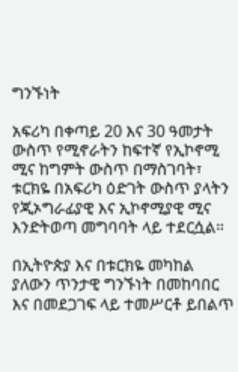ግንኙነት

አፍሪካ በቀጣይ 20 እና 30 ዓመታት ውስጥ የሚኖራትን ከፍተኛ የኢኮኖሚ ሚና ከግምት ውስጥ በማስገባት፣ ቱርክዬ በአፍሪካ ዕድገት ውስጥ ያላትን የጂኦግራፊያዊ እና ኢኮኖሚያዊ ሚና እንድትወጣ መግባባት ላይ ተደርሷል።

በኢትዮጵያ እና በቱርክዬ መካከል ያለውን ጥንታዊ ግንኙነት በመከባበር እና በመደጋገፍ ላይ ተመሥርቶ ይበልጥ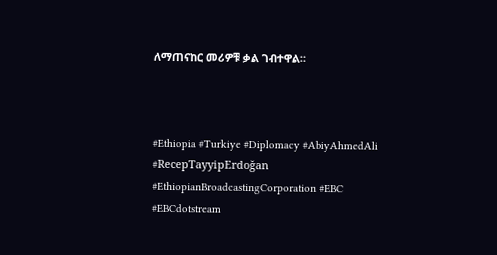ለማጠናከር መሪዎቹ ቃል ገብተዋል።



#Ethiopia #Turkiye #Diplomacy #AbiyAhmedAli #RecepTayyipErdoğan #EthiopianBroadcastingCorporation #EBC #EBCdotstream